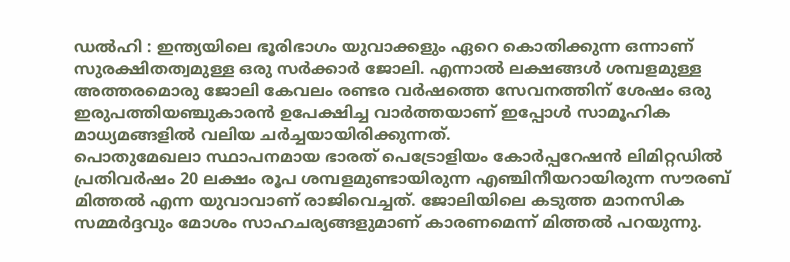ഡൽഹി : ഇന്ത്യയിലെ ഭൂരിഭാഗം യുവാക്കളും ഏറെ കൊതിക്കുന്ന ഒന്നാണ് സുരക്ഷിതത്വമുള്ള ഒരു സർക്കാർ ജോലി. എന്നാൽ ലക്ഷങ്ങൾ ശമ്പളമുള്ള അത്തരമൊരു ജോലി കേവലം രണ്ടര വർഷത്തെ സേവനത്തിന് ശേഷം ഒരു ഇരുപത്തിയഞ്ചുകാരൻ ഉപേക്ഷിച്ച വാർത്തയാണ് ഇപ്പോൾ സാമൂഹിക മാധ്യമങ്ങളിൽ വലിയ ചർച്ചയായിരിക്കുന്നത്.
പൊതുമേഖലാ സ്ഥാപനമായ ഭാരത് പെട്രോളിയം കോർപ്പറേഷൻ ലിമിറ്റഡിൽ പ്രതിവർഷം 20 ലക്ഷം രൂപ ശമ്പളമുണ്ടായിരുന്ന എഞ്ചിനീയറായിരുന്ന സൗരബ് മിത്തൽ എന്ന യുവാവാണ് രാജിവെച്ചത്. ജോലിയിലെ കടുത്ത മാനസിക സമ്മർദ്ദവും മോശം സാഹചര്യങ്ങളുമാണ് കാരണമെന്ന് മിത്തൽ പറയുന്നു.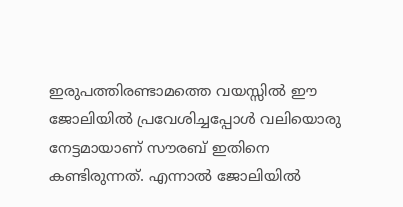ഇരുപത്തിരണ്ടാമത്തെ വയസ്സിൽ ഈ ജോലിയിൽ പ്രവേശിച്ചപ്പോൾ വലിയൊരു നേട്ടമായാണ് സൗരബ് ഇതിനെ കണ്ടിരുന്നത്. എന്നാൽ ജോലിയിൽ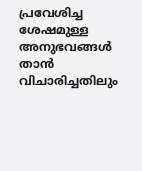പ്രവേശിച്ച ശേഷമുള്ള അനുഭവങ്ങൾ താൻ വിചാരിച്ചതിലും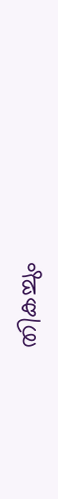തികച്ചും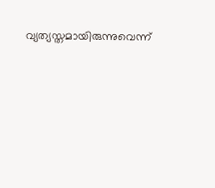വ്യത്യസ്തമായിരുന്നുവെന്ന്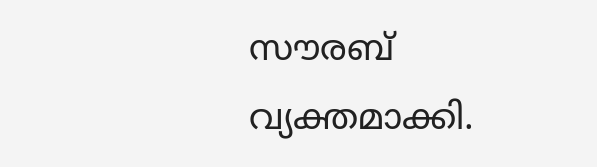സൗരബ് വ്യക്തമാക്കി.